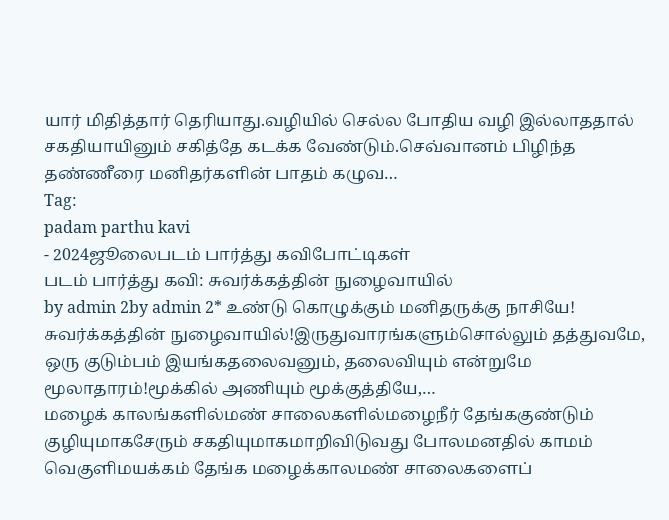யார் மிதித்தார் தெரியாது.வழியில் செல்ல போதிய வழி இல்லாததால் சகதியாயினும் சகித்தே கடக்க வேண்டும்.செவ்வானம் பிழிந்த தண்ணீரை மனிதர்களின் பாதம் கழுவ…
Tag:
padam parthu kavi
- 2024ஜூலைபடம் பார்த்து கவிபோட்டிகள்
படம் பார்த்து கவி: சுவர்க்கத்தின் நுழைவாயில்
by admin 2by admin 2* உண்டு கொழுக்கும் மனிதருக்கு நாசியே! சுவர்க்கத்தின் நுழைவாயில்!இருதுவாரங்களும்சொல்லும் தத்துவமே, ஒரு குடும்பம் இயங்கதலைவனும், தலைவியும் என்றுமே மூலாதாரம்!மூக்கில் அணியும் மூக்குத்தியே,…
மழைக் காலங்களில்மண் சாலைகளில்மழைநீர் தேங்ககுண்டும் குழியுமாகசேரும் சகதியுமாகமாறிவிடுவது போலமனதில் காமம் வெகுளிமயக்கம் தேங்க மழைக்காலமண் சாலைகளைப்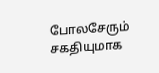போலசேரும் சகதியுமாக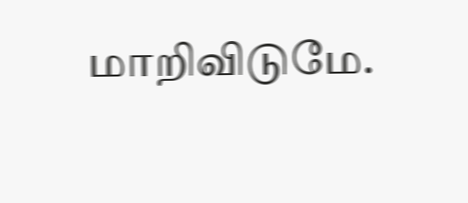மாறிவிடுமே.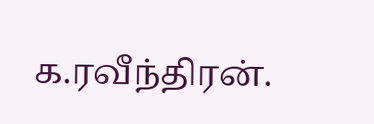க.ரவீந்திரன்.